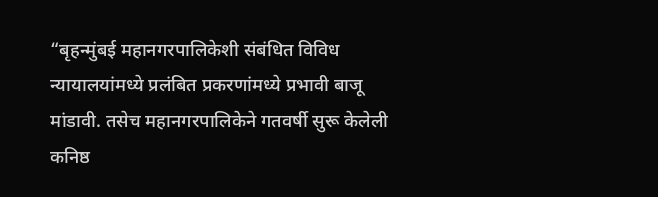“बृहन्मुंबई महानगरपालिकेशी संबंधित विविध न्यायालयांमध्ये प्रलंबित प्रकरणांमध्ये प्रभावी बाजू मांडावी. तसेच महानगरपालिकेने गतवर्षी सुरू केलेली कनिष्ठ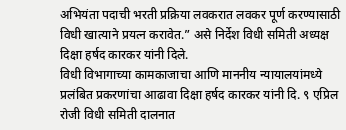अभियंता पदाची भरती प्रक्रिया लवकरात लवकर पूर्ण करण्यासाठी विधी खात्याने प्रयत्न करावेत.” असे निर्देश विधी समिती अध्यक्ष दिक्षा हर्षद कारकर यांनी दिले.
विधी विभागाच्या कामकाजाचा आणि माननीय न्यायालयांमध्ये प्रलंबित प्रकरणांचा आढावा दिक्षा हर्षद कारकर यांनी दि. ९ एप्रिल रोजी विधी समिती दालनात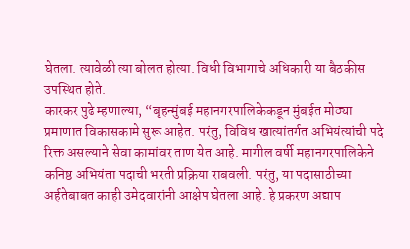घेतला. त्यावेळी त्या बोलत होत्या. विधी विभागाचे अधिकारी या बैठकीस उपस्थित होते.
कारकर पुढे म्हणाल्या, “बृहन्मुंबई महानगरपालिकेकडून मुंबईत मोठ्या प्रमाणात विकासकामे सुरू आहेत. परंतु, विविध खात्यांतर्गत अभियंत्यांची पदे रिक्त असल्याने सेवा कामांवर ताण येत आहे. मागील वर्षी महानगरपालिकेने कनिष्ठ अभियंता पदाची भरती प्रक्रिया राबवली. परंतु, या पदासाठीच्या अर्हतेबाबत काही उमेदवारांनी आक्षेप घेतला आहे. हे प्रकरण अद्याप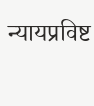न्यायप्रविष्ट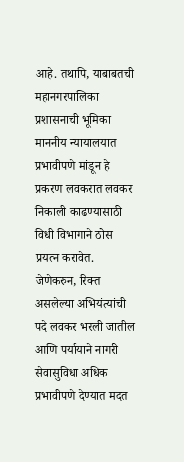आहे. तथापि, याबाबतची महानगरपालिका प्रशासनाची भूमिका माननीय न्यायालयात प्रभावीपणे मांडून हे प्रकरण लवकरात लवकर निकाली काढण्यासाठी विधी विभागाने ठोस प्रयत्न करावेत. जेणेकरुन, रिक्त असलेल्या अभियंत्यांची पदे लवकर भरली जातील आणि पर्यायाने नागरी सेवासुविधा अधिक प्रभावीपणे देण्यात मदत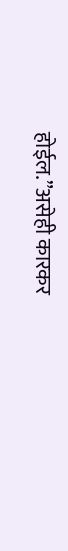होईल.”असेही कारकर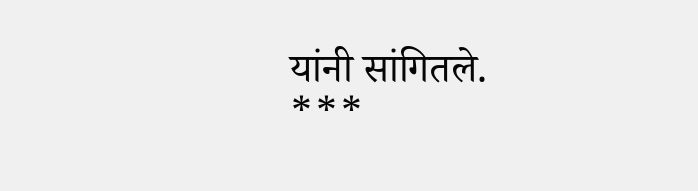यांनी सांगितले.
***